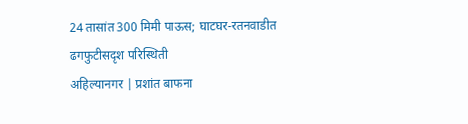24 तासांत 300 मिमी पाऊस; घाटघर-रतनवाडीत ढगफुटीसदृश परिस्थिती
अहिल्यानगर | प्रशांत बाफना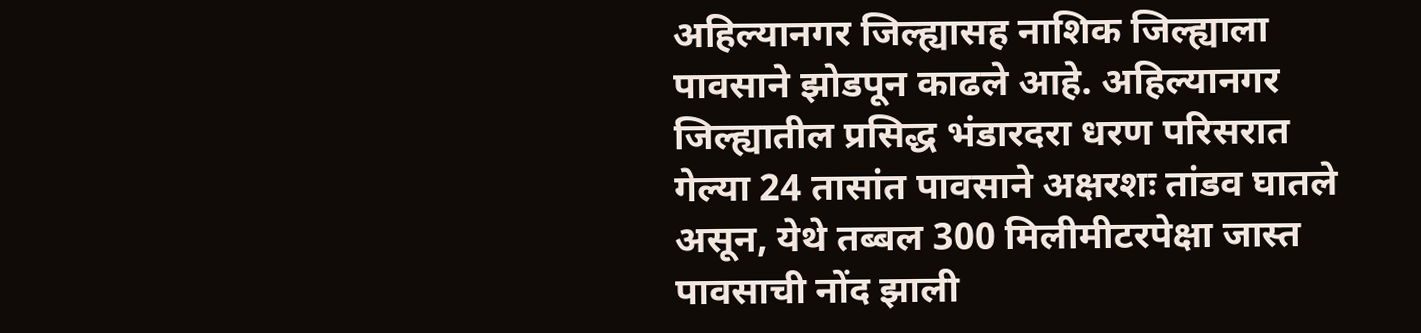अहिल्यानगर जिल्ह्यासह नाशिक जिल्ह्याला पावसाने झोडपून काढले आहे. अहिल्यानगर जिल्ह्यातील प्रसिद्ध भंडारदरा धरण परिसरात गेल्या 24 तासांत पावसाने अक्षरशः तांडव घातले असून, येथे तब्बल 300 मिलीमीटरपेक्षा जास्त पावसाची नोंद झाली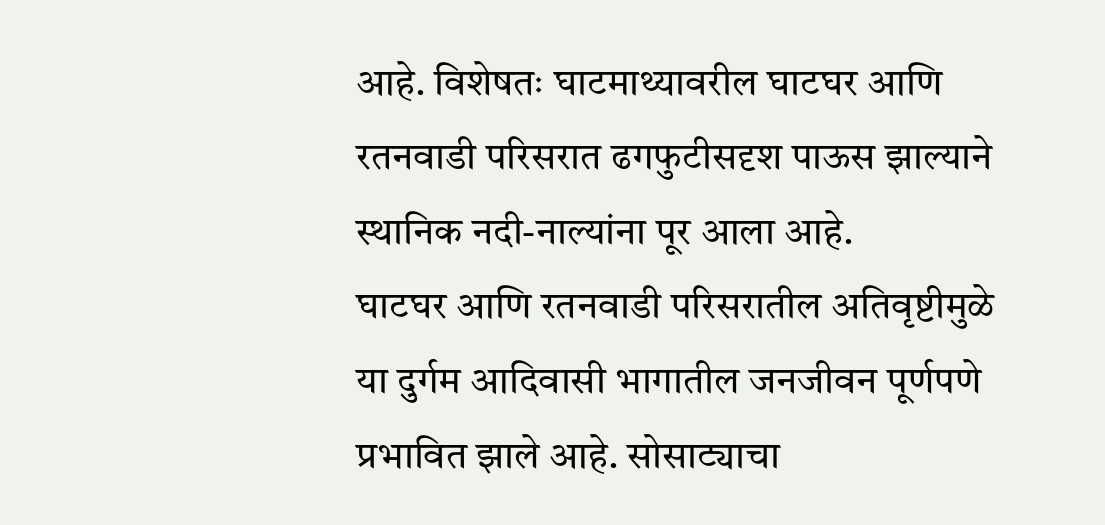आहे. विशेषतः घाटमाथ्यावरील घाटघर आणि रतनवाडी परिसरात ढगफुटीसदृश पाऊस झाल्याने स्थानिक नदी-नाल्यांना पूर आला आहे.
घाटघर आणि रतनवाडी परिसरातील अतिवृष्टीमुळे या दुर्गम आदिवासी भागातील जनजीवन पूर्णपणे प्रभावित झाले आहे. सोसाट्याचा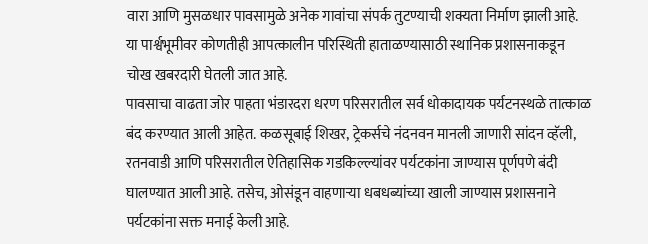वारा आणि मुसळधार पावसामुळे अनेक गावांचा संपर्क तुटण्याची शक्यता निर्माण झाली आहे. या पार्श्वभूमीवर कोणतीही आपत्कालीन परिस्थिती हाताळण्यासाठी स्थानिक प्रशासनाकडून चोख खबरदारी घेतली जात आहे.
पावसाचा वाढता जोर पाहता भंडारदरा धरण परिसरातील सर्व धोकादायक पर्यटनस्थळे तात्काळ बंद करण्यात आली आहेत. कळसूबाई शिखर, ट्रेकर्सचे नंदनवन मानली जाणारी सांदन व्हॅली, रतनवाडी आणि परिसरातील ऐतिहासिक गडकिल्ल्यांवर पर्यटकांना जाण्यास पूर्णपणे बंदी घालण्यात आली आहे. तसेच, ओसंडून वाहणाऱ्या धबधब्यांच्या खाली जाण्यास प्रशासनाने पर्यटकांना सक्त मनाई केली आहे.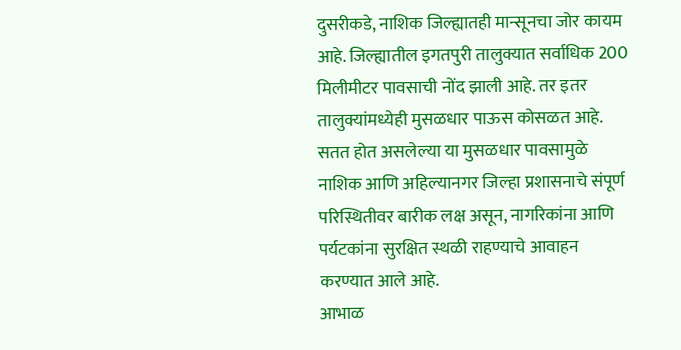दुसरीकडे, नाशिक जिल्ह्यातही मान्सूनचा जोर कायम आहे. जिल्ह्यातील इगतपुरी तालुक्यात सर्वाधिक 200 मिलीमीटर पावसाची नोंद झाली आहे. तर इतर तालुक्यांमध्येही मुसळधार पाऊस कोसळत आहे.
सतत होत असलेल्या या मुसळधार पावसामुळे नाशिक आणि अहिल्यानगर जिल्हा प्रशासनाचे संपूर्ण परिस्थितीवर बारीक लक्ष असून, नागरिकांना आणि पर्यटकांना सुरक्षित स्थळी राहण्याचे आवाहन करण्यात आले आहे.
आभाळ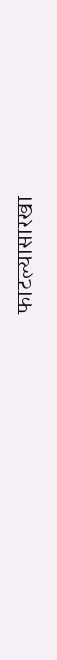फाटल्यासारखा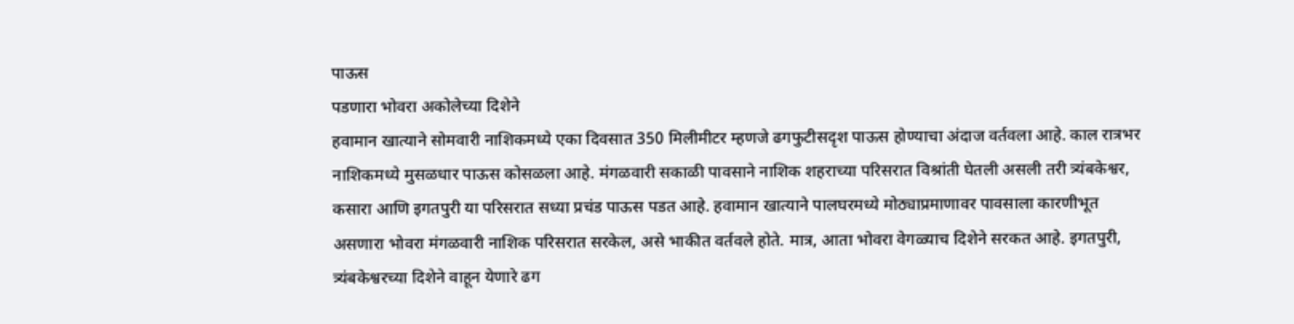पाऊस
पडणारा भोवरा अकोलेच्या दिशेने
हवामान खात्याने सोमवारी नाशिकमध्ये एका दिवसात 350 मिलीमीटर म्हणजे ढगफुटीसदृश पाऊस होण्याचा अंदाज वर्तवला आहे. काल रात्रभर नाशिकमध्ये मुसळधार पाऊस कोसळला आहे. मंगळवारी सकाळी पावसाने नाशिक शहराच्या परिसरात विश्रांती घेतली असली तरी त्र्यंबकेश्वर, कसारा आणि इगतपुरी या परिसरात सध्या प्रचंड पाऊस पडत आहे. हवामान खात्याने पालघरमध्ये मोठ्याप्रमाणावर पावसाला कारणीभूत असणारा भोवरा मंगळवारी नाशिक परिसरात सरकेल, असे भाकीत वर्तवले होते. मात्र, आता भोवरा वेगळ्याच दिशेने सरकत आहे. इगतपुरी, त्र्यंबकेश्वरच्या दिशेने वाहून येणारे ढग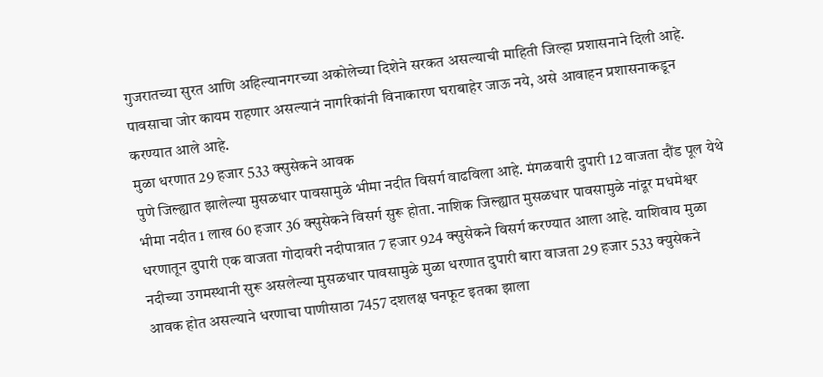गुजरातच्या सुरत आणि अहिल्यानगरच्या अकोलेच्या दिशेने सरकत असल्याची माहिती जिल्हा प्रशासनाने दिली आहे. पावसाचा जोर कायम राहणार असल्यानं नागरिकांनी विनाकारण घराबाहेर जाऊ नये, असे आवाहन प्रशासनाकडून करण्यात आले आहे.
मुळा धरणात 29 हजार 533 क्सुसेकने आवक
पुणे जिल्ह्यात झालेल्या मुसळधार पावसामुळे भीमा नदीत विसर्ग वाढविला आहे. मंगळवारी दुपारी 12 वाजता दौंड पूल येथे भीमा नदीत 1 लाख 60 हजार 36 क्सुसेकने विसर्ग सुरू होता. नाशिक जिल्ह्यात मुसळधार पावसामुळे नांदूर मधमेश्वर धरणातून दुपारी एक वाजता गोदावरी नदीपात्रात 7 हजार 924 क्सुसेकने विसर्ग करण्यात आला आहे. याशिवाय मुळा नदीच्या उगमस्थानी सुरू असलेल्या मुसळधार पावसामुळे मुळा धरणात दुपारी बारा वाजता 29 हजार 533 क्युसेकने आवक होत असल्याने धरणाचा पाणीसाठा 7457 दशलक्ष घनफूट इतका झाला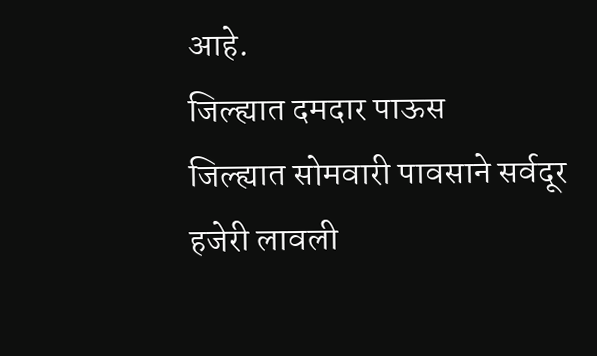आहे.
जिल्ह्यात दमदार पाऊस
जिल्ह्यात सोमवारी पावसाने सर्वदूर हजेरी लावली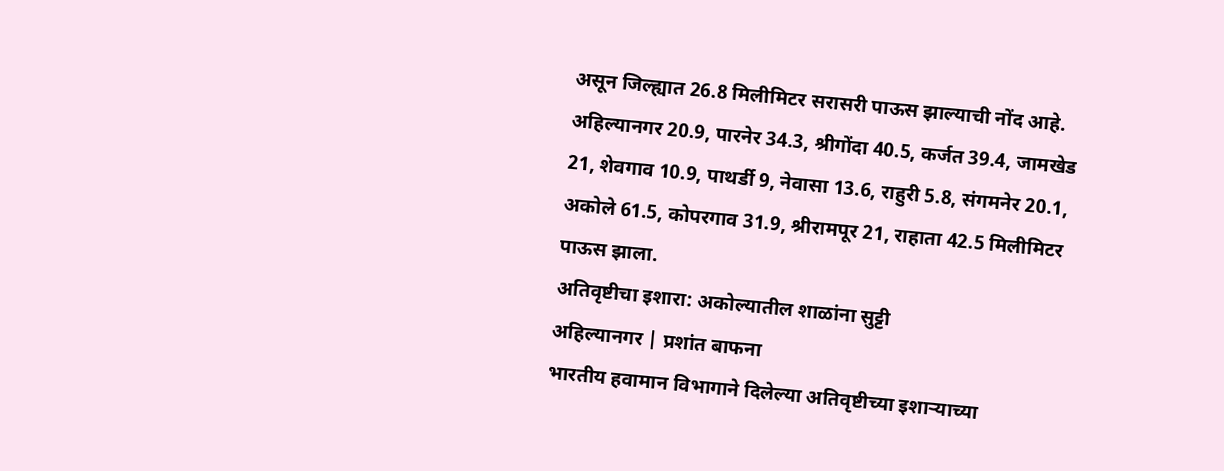असून जिल्ह्यात 26.8 मिलीमिटर सरासरी पाऊस झाल्याची नोंद आहे. अहिल्यानगर 20.9, पारनेर 34.3, श्रीगोंदा 40.5, कर्जत 39.4, जामखेड 21, शेवगाव 10.9, पाथर्डी 9, नेवासा 13.6, राहुरी 5.8, संगमनेर 20.1, अकोले 61.5, कोपरगाव 31.9, श्रीरामपूर 21, राहाता 42.5 मिलीमिटर पाऊस झाला.
अतिवृष्टीचा इशारा: अकोल्यातील शाळांना सुट्टी
अहिल्यानगर | प्रशांत बाफना
भारतीय हवामान विभागाने दिलेल्या अतिवृष्टीच्या इशाऱ्याच्या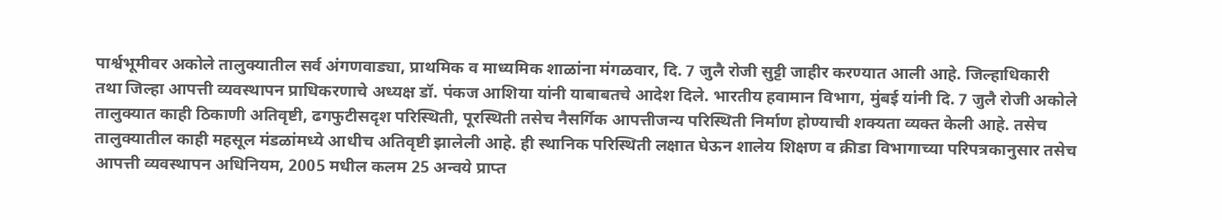पार्श्वभूमीवर अकोले तालुक्यातील सर्व अंगणवाड्या, प्राथमिक व माध्यमिक शाळांना मंगळवार, दि. 7 जुलै रोजी सुट्टी जाहीर करण्यात आली आहे. जिल्हाधिकारी तथा जिल्हा आपत्ती व्यवस्थापन प्राधिकरणाचे अध्यक्ष डॉ. पंकज आशिया यांनी याबाबतचे आदेश दिले. भारतीय हवामान विभाग, मुंबई यांनी दि. 7 जुलै रोजी अकोले तालुक्यात काही ठिकाणी अतिवृष्टी, ढगफुटीसदृश परिस्थिती, पूरस्थिती तसेच नैसर्गिक आपत्तीजन्य परिस्थिती निर्माण होण्याची शक्यता व्यक्त केली आहे. तसेच तालुक्यातील काही महसूल मंडळांमध्ये आधीच अतिवृष्टी झालेली आहे. ही स्थानिक परिस्थिती लक्षात घेऊन शालेय शिक्षण व क्रीडा विभागाच्या परिपत्रकानुसार तसेच आपत्ती व्यवस्थापन अधिनियम, 2005 मधील कलम 25 अन्वये प्राप्त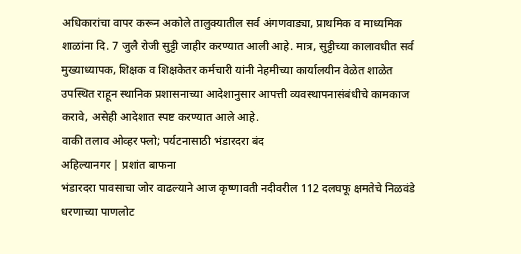अधिकारांचा वापर करून अकोले तालुक्यातील सर्व अंगणवाड्या, प्राथमिक व माध्यमिक शाळांना दि. 7 जुलै रोजी सुट्टी जाहीर करण्यात आली आहे. मात्र, सुट्टीच्या कालावधीत सर्व मुख्याध्यापक, शिक्षक व शिक्षकेतर कर्मचारी यांनी नेहमीच्या कार्यालयीन वेळेत शाळेत उपस्थित राहून स्थानिक प्रशासनाच्या आदेशानुसार आपत्ती व्यवस्थापनासंबंधीचे कामकाज करावे, असेही आदेशात स्पष्ट करण्यात आले आहे.
वाकी तलाव ओव्हर फ्लो; पर्यटनासाठी भंडारदरा बंद
अहिल्यानगर | प्रशांत बाफना
भंडारदरा पावसाचा जोर वाढल्याने आज कृष्णावती नदीवरील 112 दलघफू क्षमतेचे निळवंडे धरणाच्या पाणलोट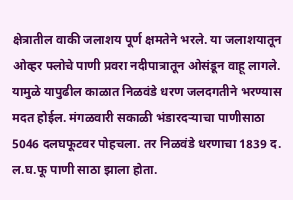क्षेत्रातील वाकी जलाशय पूर्ण क्षमतेने भरले. या जलाशयातून ओव्हर फ्लोचे पाणी प्रवरा नदीपात्रातून ओसंडून वाहू लागले. यामुळे यापुढील काळात निळवंडे धरण जलदगतीने भरण्यास मदत होईल. मंगळवारी सकाळी भंडारदऱ्याचा पाणीसाठा 5046 दलघफूटवर पोहचला. तर निळवंडे धरणाचा 1839 द. ल.घ.फू पाणी साठा झाला होता.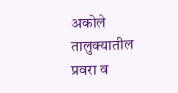अकोले तालुक्यातील प्रवरा व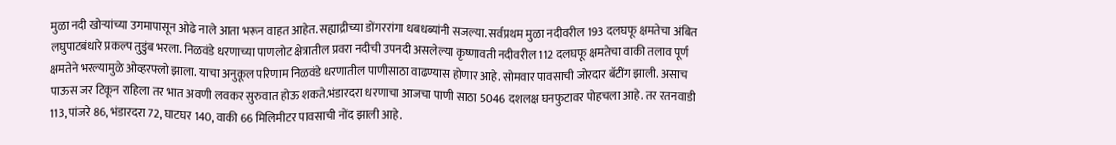मुळा नदी खोऱ्यांच्या उगमापासून ओढे नाले आता भरून वाहत आहेत. सह्याद्रीच्या डोंगररांगा धबधब्यांनी सजल्या. सर्वप्रथम मुळा नदीवरील 193 दलघफू क्षमतेचा अंबित लघुपाटबंधारे प्रकल्प तुडुंब भरला. निळवंडे धरणाच्या पाणलोट क्षेत्रातील प्रवरा नदीची उपनदी असलेल्या कृष्णावती नदीवरील 112 दलघफू क्षमतेचा वाकी तलाव पूर्ण क्षमतेने भरल्यामुळे ओव्हरफ्लो झाला. याचा अनुकूल परिणाम निळवंडे धरणातील पाणीसाठा वाढण्यास होणार आहे. सोमवार पावसाची जोरदार बॅटींग झाली. असाच पाऊस जर टिकून राहिला तर भात अवणी लवकर सुरुवात होऊ शकते.भंडारदरा धरणाचा आजचा पाणी साठा 5046 दशलक्ष घनफुटावर पोहचला आहे. तर रतनवाडी 113, पांजरे 86, भंडारदरा 72, घाटघर 140, वाकी 66 मिलिमीटर पावसाची नोंद झाली आहे.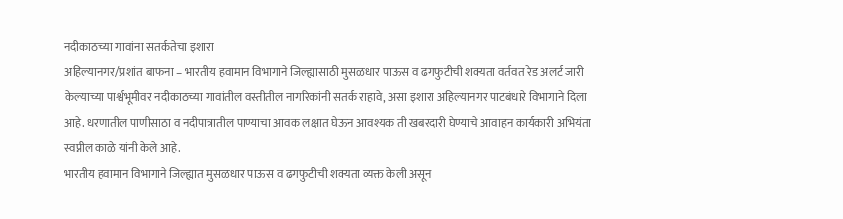नदीकाठच्या गावांना सतर्कतेचा इशारा
अहिल्यानगर/प्रशांत बाफना – भारतीय हवामान विभागाने जिल्ह्यासाठी मुसळधार पाऊस व ढगफुटीची शक्यता वर्तवत रेड अलर्ट जारी केल्याच्या पार्श्वभूमीवर नदीकाठच्या गावांतील वस्तीतील नागरिकांनी सतर्क राहावे, असा इशारा अहिल्यानगर पाटबंधारे विभागाने दिला आहे. धरणातील पाणीसाठा व नदीपात्रातील पाण्याचा आवक लक्षात घेऊन आवश्यक ती खबरदारी घेण्याचे आवाहन कार्यकारी अभियंता स्वप्नील काळे यांनी केले आहे.
भारतीय हवामान विभागाने जिल्ह्यात मुसळधार पाऊस व ढगफुटीची शक्यता व्यक्त केली असून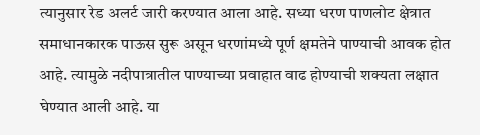त्यानुसार रेड अलर्ट जारी करण्यात आला आहे. सध्या धरण पाणलोट क्षेत्रात समाधानकारक पाऊस सुरू असून धरणांमध्ये पूर्ण क्षमतेने पाण्याची आवक होत आहे. त्यामुळे नदीपात्रातील पाण्याच्या प्रवाहात वाढ होण्याची शक्यता लक्षात घेण्यात आली आहे. या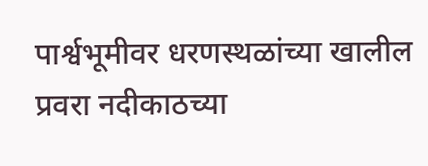पार्श्वभूमीवर धरणस्थळांच्या खालील प्रवरा नदीकाठच्या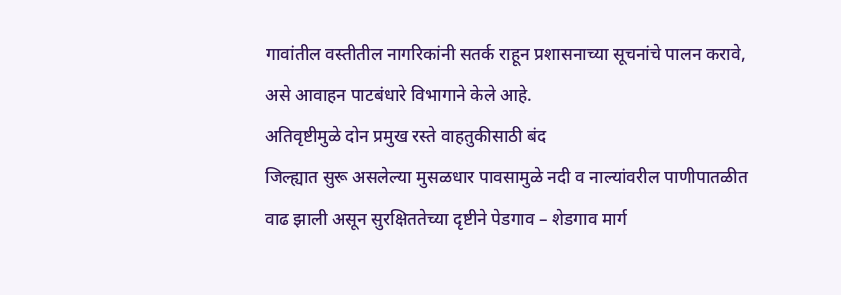गावांतील वस्तीतील नागरिकांनी सतर्क राहून प्रशासनाच्या सूचनांचे पालन करावे, असे आवाहन पाटबंधारे विभागाने केले आहे.
अतिवृष्टीमुळे दोन प्रमुख रस्ते वाहतुकीसाठी बंद
जिल्ह्यात सुरू असलेल्या मुसळधार पावसामुळे नदी व नाल्यांवरील पाणीपातळीत वाढ झाली असून सुरक्षिततेच्या दृष्टीने पेडगाव – शेडगाव मार्ग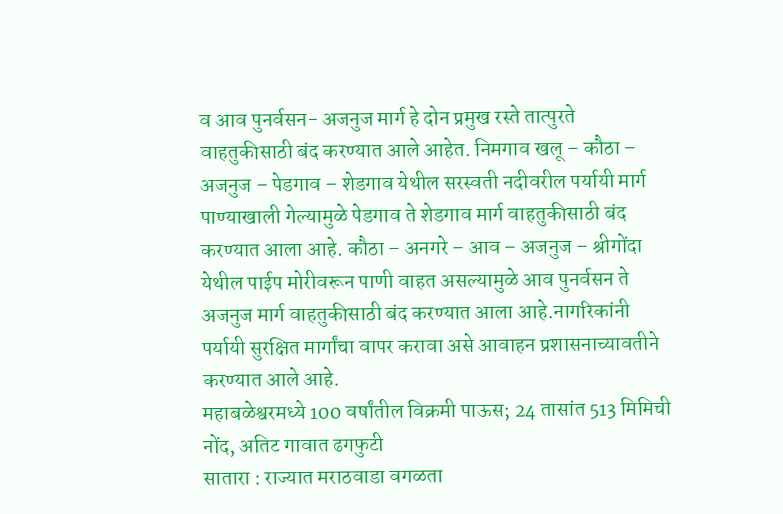व आव पुनर्वसन- अजनुज मार्ग हे दोन प्रमुख रस्ते तात्पुरते वाहतुकीसाठी बंद करण्यात आले आहेत. निमगाव खलू – कौठा – अजनुज – पेडगाव – शेडगाव येथील सरस्वती नदीवरील पर्यायी मार्ग पाण्याखाली गेल्यामुळे पेडगाव ते शेडगाव मार्ग वाहतुकीसाठी बंद करण्यात आला आहे. कौठा – अनगरे – आव – अजनुज – श्रीगोंदा येथील पाईप मोरीवरून पाणी वाहत असल्यामुळे आव पुनर्वसन ते अजनुज मार्ग वाहतुकीसाठी बंद करण्यात आला आहे.नागरिकांनी पर्यायी सुरक्षित मार्गांचा वापर करावा असे आवाहन प्रशासनाच्यावतीने करण्यात आले आहे.
महाबळेश्वरमध्ये 100 वर्षांतील विक्रमी पाऊस; 24 तासांत 513 मिमिची नोंद, अतिट गावात ढगफुटी
सातारा : राज्यात मराठवाडा वगळता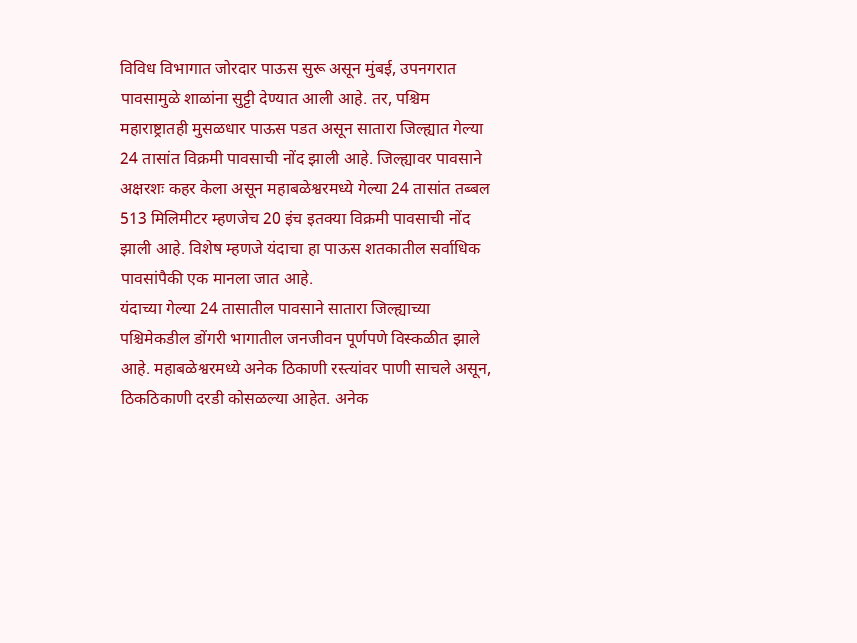विविध विभागात जोरदार पाऊस सुरू असून मुंबई, उपनगरात पावसामुळे शाळांना सुट्टी देण्यात आली आहे. तर, पश्चिम महाराष्ट्रातही मुसळधार पाऊस पडत असून सातारा जिल्ह्यात गेल्या 24 तासांत विक्रमी पावसाची नोंद झाली आहे. जिल्ह्यावर पावसाने अक्षरशः कहर केला असून महाबळेश्वरमध्ये गेल्या 24 तासांत तब्बल 513 मिलिमीटर म्हणजेच 20 इंच इतक्या विक्रमी पावसाची नोंद झाली आहे. विशेष म्हणजे यंदाचा हा पाऊस शतकातील सर्वाधिक पावसांपैकी एक मानला जात आहे.
यंदाच्या गेल्या 24 तासातील पावसाने सातारा जिल्ह्याच्या पश्चिमेकडील डोंगरी भागातील जनजीवन पूर्णपणे विस्कळीत झाले आहे. महाबळेश्वरमध्ये अनेक ठिकाणी रस्त्यांवर पाणी साचले असून, ठिकठिकाणी दरडी कोसळल्या आहेत. अनेक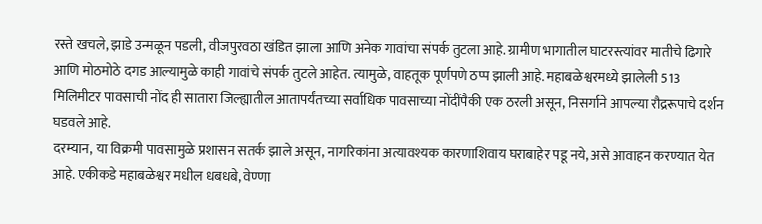रस्ते खचले, झाडे उन्मळून पडली, वीजपुरवठा खंडित झाला आणि अनेक गावांचा संपर्क तुटला आहे. ग्रामीण भागातील घाटरस्त्यांवर मातीचे ढिगारे आणि मोठमोठे दगड आल्यामुळे काही गावांचे संपर्क तुटले आहेत. त्यामुळे, वाहतूक पूर्णपणे ठप्प झाली आहे. महाबळेश्वरमध्ये झालेली 513 मिलिमीटर पावसाची नोंद ही सातारा जिल्ह्यातील आतापर्यंतच्या सर्वाधिक पावसाच्या नोंदींपैकी एक ठरली असून, निसर्गाने आपल्या रौद्ररूपाचे दर्शन घडवले आहे.
दरम्यान, या विक्रमी पावसामुळे प्रशासन सतर्क झाले असून, नागरिकांना अत्यावश्यक कारणाशिवाय घराबाहेर पडू नये, असे आवाहन करण्यात येत आहे. एकीकडे महाबळेश्वर मधील धबधबे, वेण्णा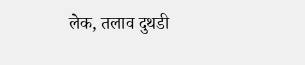लेक, तलाव दुथडी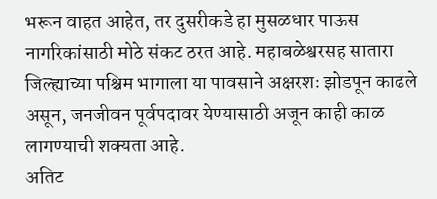भरून वाहत आहेत, तर दुसरीकडे हा मुसळधार पाऊस नागरिकांसाठी मोठे संकट ठरत आहे. महाबळेश्वरसह सातारा जिल्ह्याच्या पश्चिम भागाला या पावसाने अक्षरशः झोडपून काढले असून, जनजीवन पूर्वपदावर येण्यासाठी अजून काही काळ लागण्याची शक्यता आहे.
अतिट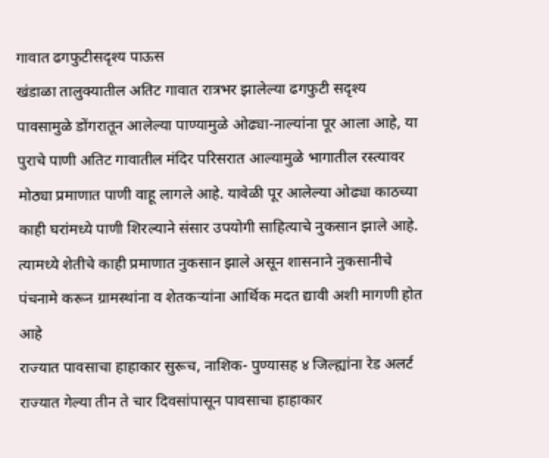गावात ढगफुटीसदृश्य पाऊस
खंडाळा तालुक्यातील अतिट गावात रात्रभर झालेल्या ढगफुटी सदृश्य पावसामुळे डोंगरातून आलेल्या पाण्यामुळे ओढ्या-नाल्यांना पूर आला आहे, या पुराचे पाणी अतिट गावातील मंदिर परिसरात आल्यामुळे भागातील रस्त्यावर मोठ्या प्रमाणात पाणी वाहू लागले आहे. यावेळी पूर आलेल्या ओढ्या काठच्या काही घरांमध्ये पाणी शिरल्याने संसार उपयोगी साहित्याचे नुकसान झाले आहे. त्यामध्ये शेतीचे काही प्रमाणात नुकसान झाले असून शासनाने नुकसानीचे पंचनामे करून ग्रामस्थांना व शेतकऱ्यांना आर्थिक मदत द्यावी अशी मागणी होत आहे
राज्यात पावसाचा हाहाकार सुरूच, नाशिक- पुण्यासह ४ जिल्ह्यांना रेड अलर्ट
राज्यात गेल्या तीन ते चार दिवसांपासून पावसाचा हाहाकार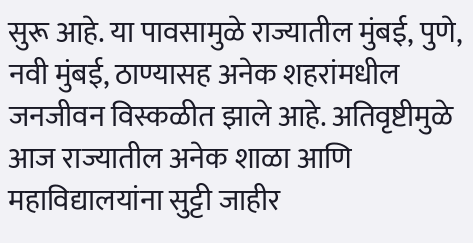सुरू आहे. या पावसामुळे राज्यातील मुंबई, पुणे, नवी मुंबई, ठाण्यासह अनेक शहरांमधील जनजीवन विस्कळीत झाले आहे. अतिवृष्टीमुळे आज राज्यातील अनेक शाळा आणि महाविद्यालयांना सुट्टी जाहीर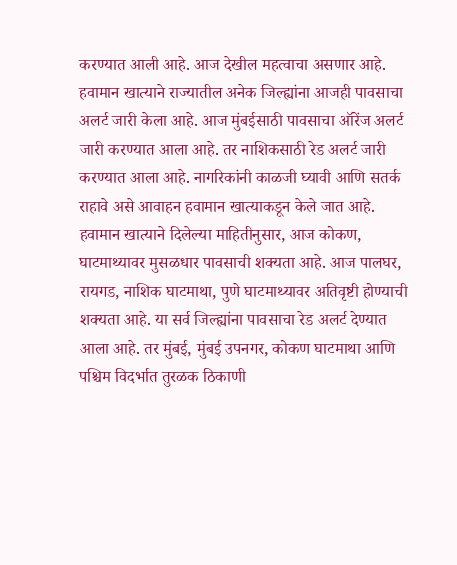करण्यात आली आहे. आज देखील महत्वाचा असणार आहे. हवामान खात्याने राज्यातील अनेक जिल्ह्यांना आजही पावसाचा अलर्ट जारी केला आहे. आज मुंबईसाठी पावसाचा ऑरेंज अलर्ट जारी करण्यात आला आहे. तर नाशिकसाठी रेड अलर्ट जारी करण्यात आला आहे. नागरिकांनी काळजी घ्यावी आणि सतर्क राहावे असे आवाहन हवामान खात्याकडून केले जात आहे.
हवामान खात्याने दिलेल्या माहितीनुसार, आज कोकण, घाटमाथ्यावर मुसळधार पावसाची शक्यता आहे. आज पालघर, रायगड, नाशिक घाटमाथा, पुणे घाटमाथ्यावर अतिवृष्टी होण्याची शक्यता आहे. या सर्व जिल्ह्यांना पावसाचा रेड अलर्ट देण्यात आला आहे. तर मुंबई, मुंबई उपनगर, कोकण घाटमाथा आणि पश्चिम विदर्भात तुरळक ठिकाणी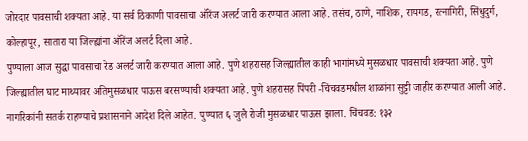जोरदार पावसाची शक्यता आहे. या सर्व ठिकाणी पावसाचा ऑरेंज अलर्ट जारी करण्यात आला आहे. तसंच, ठाणे, नाशिक, रायगड, रत्नागिरी, सिंधुदुर्ग, कोल्हापूर, सातारा या जिल्ह्यांना ऑरेंज अलर्ट दिला आहे.
पुण्याला आज सुद्धा पावसाचा रेड अलर्ट जारी करण्यात आला आहे. पुणे शहरासह जिल्ह्यातील काही भागांमध्ये मुसळधार पावसाची शक्यता आहे. पुणे जिल्ह्यातील घाट माथ्यावर अतिमुसळधार पाऊस बरसण्याची शक्यता आहे. पुणे शहरासह पिंपरी -चिंचवडमधील शाळांना सुट्टी जाहीर करण्यात आली आहे. नागरिकांनी सतर्क राहण्याचे प्रशासनाने आदेश दिले आहेत. पुण्यात ६ जुलै रोजी मुसळधार पाऊस झाला. चिंचवड: १३२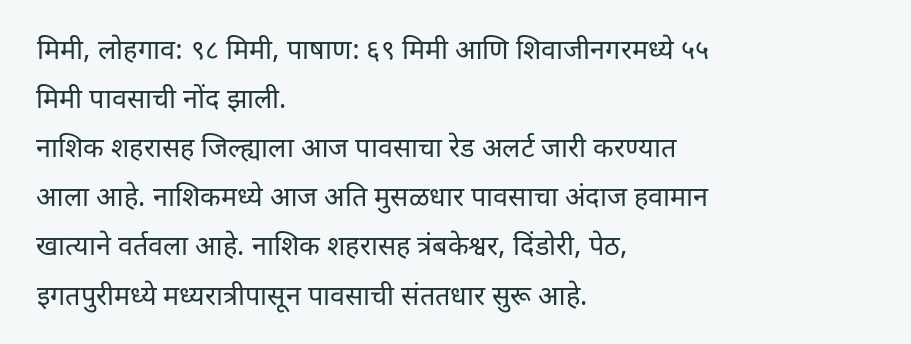मिमी, लोहगाव: ९८ मिमी, पाषाण: ६९ मिमी आणि शिवाजीनगरमध्ये ५५ मिमी पावसाची नोंद झाली.
नाशिक शहरासह जिल्ह्याला आज पावसाचा रेड अलर्ट जारी करण्यात आला आहे. नाशिकमध्ये आज अति मुसळधार पावसाचा अंदाज हवामान खात्याने वर्तवला आहे. नाशिक शहरासह त्रंबकेश्वर, दिंडोरी, पेठ, इगतपुरीमध्ये मध्यरात्रीपासून पावसाची संततधार सुरू आहे.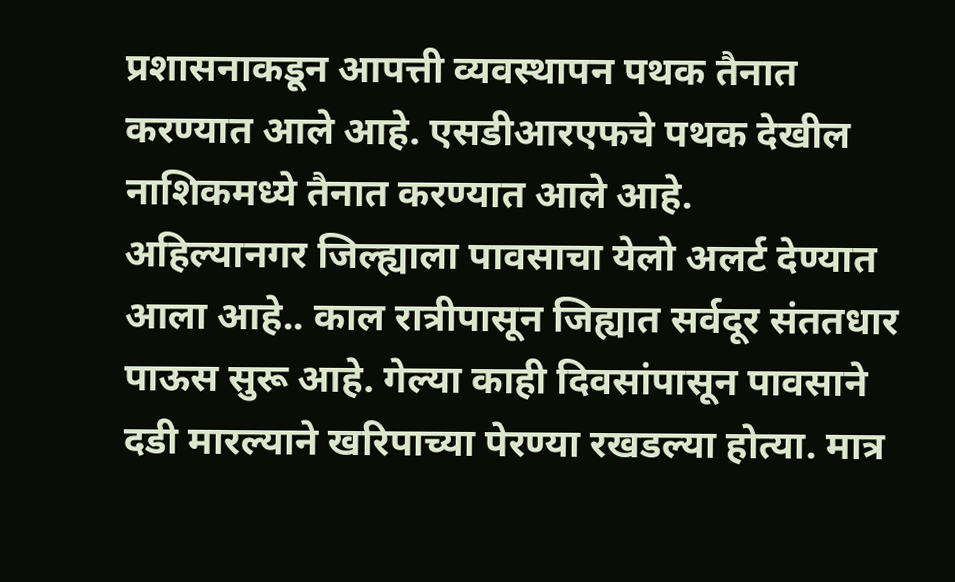प्रशासनाकडून आपत्ती व्यवस्थापन पथक तैनात करण्यात आले आहे. एसडीआरएफचे पथक देखील नाशिकमध्ये तैनात करण्यात आले आहे.
अहिल्यानगर जिल्ह्याला पावसाचा येलो अलर्ट देण्यात आला आहे.. काल रात्रीपासून जिह्यात सर्वदूर संततधार पाऊस सुरू आहे. गेल्या काही दिवसांपासून पावसाने दडी मारल्याने खरिपाच्या पेरण्या रखडल्या होत्या. मात्र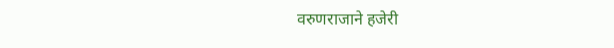वरुणराजाने हजेरी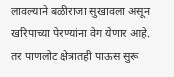लावल्याने बळीराजा सुखावला असून खरिपाच्या पेरण्यांना वेग येणार आहे. तर पाणलोट क्षेत्रातही पाऊस सुरू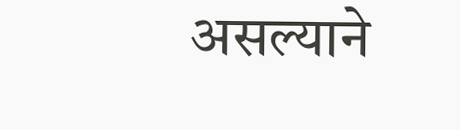असल्याने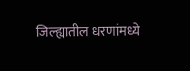जिल्ह्यातील धरणांमध्ये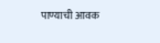पाण्याची आवक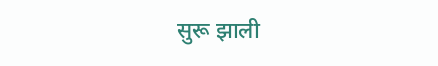सुरू झाली